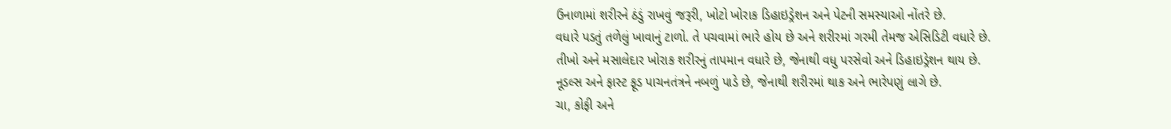ઉનાળામાં શરીરને ઠંડું રાખવું જરૂરી, ખોટો ખોરાક ડિહાઇડ્રેશન અને પેટની સમસ્યાઓ નોંતરે છે.
વધારે પડતું તળેલું ખાવાનું ટાળો. તે પચવામાં ભારે હોય છે અને શરીરમાં ગરમી તેમજ એસિડિટી વધારે છે.
તીખો અને મસાલેદાર ખોરાક શરીરનું તાપમાન વધારે છે, જેનાથી વધુ પરસેવો અને ડિહાઇડ્રેશન થાય છે.
નૂડલ્સ અને ફાસ્ટ ફૂડ પાચનતંત્રને નબળું પાડે છે, જેનાથી શરીરમાં થાક અને ભારેપણું લાગે છે.
ચા, કોફી અને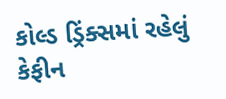કોલ્ડ ડ્રિંક્સમાં રહેલું કેફીન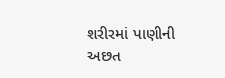શરીરમાં પાણીની અછત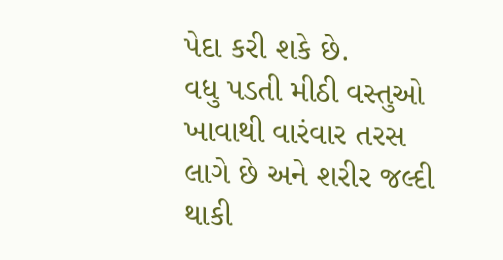પેદા કરી શકે છે.
વધુ પડતી મીઠી વસ્તુઓ ખાવાથી વારંવાર તરસ લાગે છે અને શરીર જલ્દી થાકી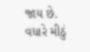જાય છે.
વધારે મીઠું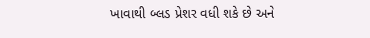ખાવાથી બ્લડ પ્રેશર વધી શકે છે અને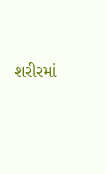શરીરમાં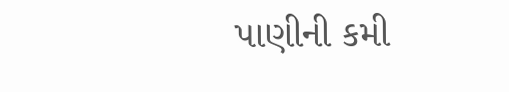પાણીની કમી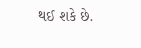થઈ શકે છે.